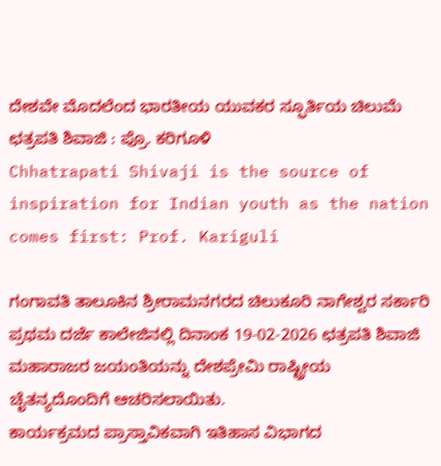ದೇಶವೇ ಮೊದಲೆಂದ ಭಾರತೀಯ ಯುವಕರ ಸ್ಫೂರ್ತಿಯ ಚಿಲುಮೆ ಛತ್ರಪತಿ ಶಿವಾಜಿ : ಪ್ರೊ. ಕರಿಗೂಳಿ
Chhatrapati Shivaji is the source of inspiration for Indian youth as the nation comes first: Prof. Kariguli

ಗಂಗಾವತಿ ತಾಲೂಕಿನ ಶ್ರೀರಾಮನಗರದ ಚಿಲುಕೂರಿ ನಾಗೇಶ್ವರ ಸರ್ಕಾರಿ ಪ್ರಥಮ ದರ್ಜೆ ಕಾಲೇಜಿನಲ್ಲಿ ದಿನಾಂಕ 19-02-2026 ಛತ್ರಪತಿ ಶಿವಾಜಿ ಮಹಾರಾಜರ ಜಯಂತಿಯನ್ನು ದೇಶಪ್ರೇಮಿ ರಾಷ್ಟ್ರೀಯ ಚೈತನ್ಯದೊಂದಿಗೆ ಆಚರಿಸಲಾಯಿತು.
ಕಾರ್ಯಕ್ರಮದ ಪ್ರಾಸ್ತಾವಿಕವಾಗಿ ಇತಿಹಾಸ ವಿಭಾಗದ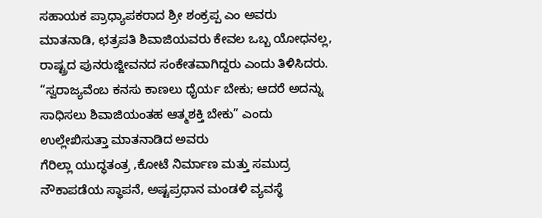ಸಹಾಯಕ ಪ್ರಾಧ್ಯಾಪಕರಾದ ಶ್ರೀ ಶಂಕ್ರಪ್ಪ ಎಂ ಅವರು ಮಾತನಾಡಿ, ಛತ್ರಪತಿ ಶಿವಾಜಿಯವರು ಕೇವಲ ಒಬ್ಬ ಯೋಧನಲ್ಲ, ರಾಷ್ಟ್ರದ ಪುನರುಜ್ಜೀವನದ ಸಂಕೇತವಾಗಿದ್ದರು ಎಂದು ತಿಳಿಸಿದರು. “ಸ್ವರಾಜ್ಯವೆಂಬ ಕನಸು ಕಾಣಲು ಧೈರ್ಯ ಬೇಕು; ಆದರೆ ಅದನ್ನು ಸಾಧಿಸಲು ಶಿವಾಜಿಯಂತಹ ಆತ್ಮಶಕ್ತಿ ಬೇಕು” ಎಂದು ಉಲ್ಲೇಖಿಸುತ್ತಾ ಮಾತನಾಡಿದ ಅವರು
ಗೆರಿಲ್ಲಾ ಯುದ್ಧತಂತ್ರ ,ಕೋಟೆ ನಿರ್ಮಾಣ ಮತ್ತು ಸಮುದ್ರ ನೌಕಾಪಡೆಯ ಸ್ಥಾಪನೆ, ಅಷ್ಟಪ್ರಧಾನ ಮಂಡಳಿ ವ್ಯವಸ್ಥೆ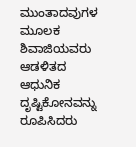ಮುಂತಾದವುಗಳ ಮೂಲಕ ಶಿವಾಜಿಯವರು ಆಡಳಿತದ ಆಧುನಿಕ ದೃಷ್ಟಿಕೋನವನ್ನು ರೂಪಿಸಿದರು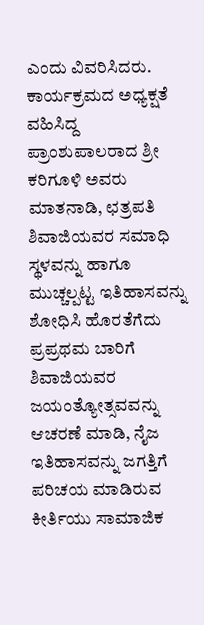ಎಂದು ವಿವರಿಸಿದರು.
ಕಾರ್ಯಕ್ರಮದ ಅಧ್ಯಕ್ಷತೆ ವಹಿಸಿದ್ದ ಪ್ರಾಂಶುಪಾಲರಾದ ಶ್ರೀ ಕರಿಗೂಳಿ ಅವರು ಮಾತನಾಡಿ, ಛತ್ರಪತಿ ಶಿವಾಜಿಯವರ ಸಮಾಧಿ ಸ್ಥಳವನ್ನು ಹಾಗೂ ಮುಚ್ಚಲ್ಪಟ್ಟ ಇತಿಹಾಸವನ್ನು ಶೋಧಿಸಿ ಹೊರತೆಗೆದು ಪ್ರಪ್ರಥಮ ಬಾರಿಗೆ ಶಿವಾಜಿಯವರ ಜಯಂತ್ಯೋತ್ಸವವನ್ನು ಆಚರಣೆ ಮಾಡಿ, ನೈಜ ಇತಿಹಾಸವನ್ನು ಜಗತ್ತಿಗೆ ಪರಿಚಯ ಮಾಡಿರುವ ಕೀರ್ತಿಯು ಸಾಮಾಜಿಕ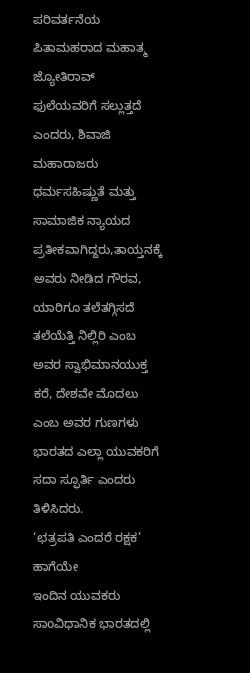ಪರಿವರ್ತನೆಯ ಪಿತಾಮಹರಾದ ಮಹಾತ್ಮ ಜ್ಯೋತಿರಾವ್ ಫುಲೆಯವರಿಗೆ ಸಲ್ಲುತ್ತದೆ ಎಂದರು, ಶಿವಾಜಿ ಮಹಾರಾಜರು ಧರ್ಮಸಹಿಷ್ಣುತೆ ಮತ್ತು ಸಾಮಾಜಿಕ ನ್ಯಾಯದ ಪ್ರತೀಕವಾಗಿದ್ದರು,ತಾಯ್ತನಕ್ಕೆ ಅವರು ನೀಡಿದ ಗೌರವ, ಯಾರಿಗೂ ತಲೆತಗ್ಗಿಸದೆ ತಲೆಯೆತ್ತಿ ನಿಲ್ಲಿರಿ ಎಂಬ ಅವರ ಸ್ವಾಭಿಮಾನಯುಕ್ತ ಕರೆ, ದೇಶವೇ ಮೊದಲು ಎಂಬ ಅವರ ಗುಣಗಳು ಭಾರತದ ಎಲ್ಲಾ ಯುವಕರಿಗೆ ಸದಾ ಸ್ಫೂರ್ತಿ ಎಂದರು ತಿಳಿಸಿದರು.
‘ಛತ್ರಪತಿ ಎಂದರೆ ರಕ್ಷಕ’ ಹಾಗೆಯೇ
ಇಂದಿನ ಯುವಕರು ಸಾoವಿಧಾನಿಕ ಭಾರತದಲ್ಲಿ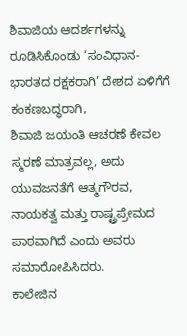ಶಿವಾಜಿಯ ಆದರ್ಶಗಳನ್ನು ರೂಡಿಸಿಕೊಂಡು ‘ಸಂವಿಧಾನ- ಭಾರತದ ರಕ್ಷಕರಾಗಿ’ ದೇಶದ ಏಳಿಗೆಗೆ ಕಂಕಣಬದ್ಧರಾಗಿ,
ಶಿವಾಜಿ ಜಯಂತಿ ಆಚರಣೆ ಕೇವಲ ಸ್ಮರಣೆ ಮಾತ್ರವಲ್ಲ, ಅದು ಯುವಜನತೆಗೆ ಆತ್ಮಗೌರವ, ನಾಯಕತ್ವ ಮತ್ತು ರಾಷ್ಟ್ರಪ್ರೇಮದ ಪಾಠವಾಗಿದೆ ಎಂದು ಅವರು ಸಮಾರೋಪಿಸಿದರು.
ಕಾಲೇಜಿನ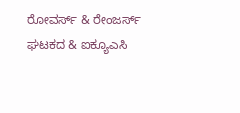ರೋವರ್ಸ್ & ರೇಂಜರ್ಸ್ ಘಟಕದ & ಐಕ್ಯೂಎಸಿ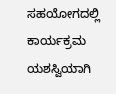ಸಹಯೋಗದಲ್ಲಿ ಕಾರ್ಯಕ್ರಮ ಯಶಸ್ವಿಯಾಗಿ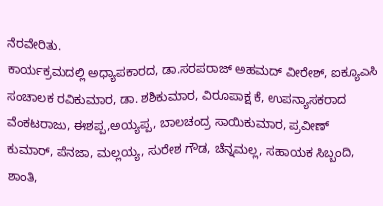ನೆರವೇರಿತು.
ಕಾರ್ಯಕ್ರಮದಲ್ಲಿ ಅಧ್ಯಾಪಕಾರದ, ಡಾ.ಸರಪರಾಜ್ ಅಹಮದ್ ವೀರೇಶ್, ಐಕ್ಯೂಎಸಿ ಸಂಚಾಲಕ ರವಿಕುಮಾರ, ಡಾ. ಶಶಿಕುಮಾರ, ವಿರೂಪಾಕ್ಷ ಕೆ, ಉಪನ್ಯಾಸಕರಾದ ವೆಂಕಟರಾಜು, ಈಶಪ್ಪ,ಅಯ್ಯಪ್ಪ, ಬಾಲಚಂದ್ರ ಸಾಯಿಕುಮಾರ, ಪ್ರವೀಣ್ ಕುಮಾರ್, ಪೆನಜಾ, ಮಲ್ಲಯ್ಯ, ಸುರೇಶ ಗೌಡ, ಚೆನ್ನಮಲ್ಲ, ಸಹಾಯಕ ಸಿಬ್ಬಂದಿ, ಶಾಂತಿ,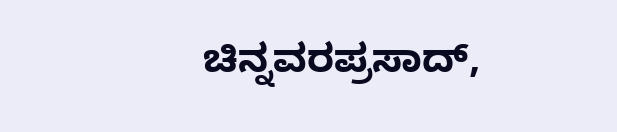ಚಿನ್ನವರಪ್ರಸಾದ್,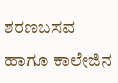ಶರಣಬಸವ ಹಾಗೂ ಕಾಲೇಜಿನ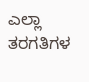ಎಲ್ಲಾ ತರಗತಿಗಳ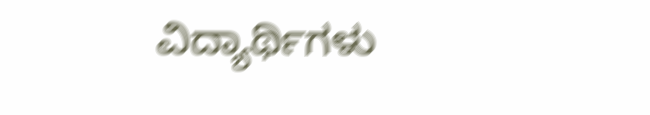ವಿದ್ಯಾರ್ಥಿಗಳು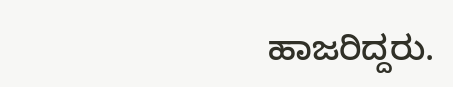ಹಾಜರಿದ್ದರು.